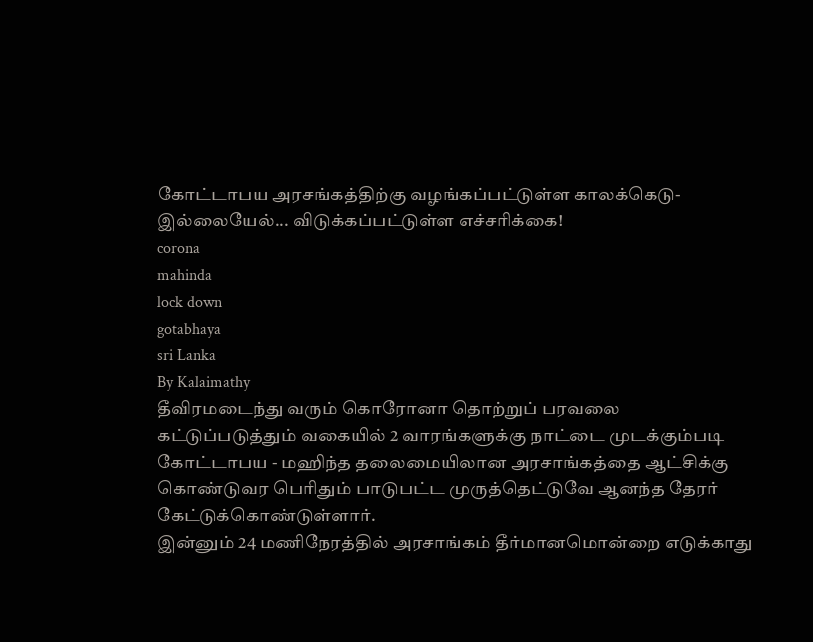கோட்டாபய அரசங்கத்திற்கு வழங்கப்பட்டுள்ள காலக்கெடு- இல்லையேல்... விடுக்கப்பட்டுள்ள எச்சரிக்கை!
corona
mahinda
lock down
gotabhaya
sri Lanka
By Kalaimathy
தீவிரமடைந்து வரும் கொரோனா தொற்றுப் பரவலை கட்டுப்படுத்தும் வகையில் 2 வாரங்களுக்கு நாட்டை முடக்கும்படி கோட்டாபய - மஹிந்த தலைமையிலான அரசாங்கத்தை ஆட்சிக்கு கொண்டுவர பெரிதும் பாடுபட்ட முருத்தெட்டுவே ஆனந்த தேரர் கேட்டுக்கொண்டுள்ளார்.
இன்னும் 24 மணிநேரத்தில் அரசாங்கம் தீர்மானமொன்றை எடுக்காது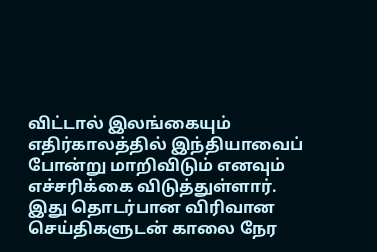விட்டால் இலங்கையும் எதிர்காலத்தில் இந்தியாவைப் போன்று மாறிவிடும் எனவும் எச்சரிக்கை விடுத்துள்ளார்.
இது தொடர்பான விரிவான செய்திகளுடன் காலை நேர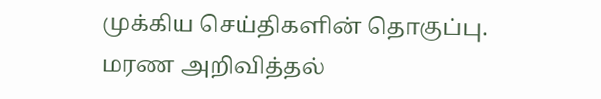முக்கிய செய்திகளின் தொகுப்பு.
மரண அறிவித்தல்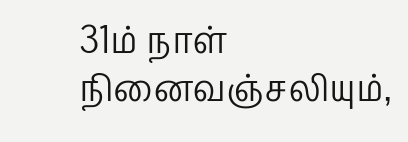31ம் நாள் நினைவஞ்சலியும்,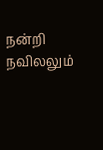நன்றி நவிலலும்